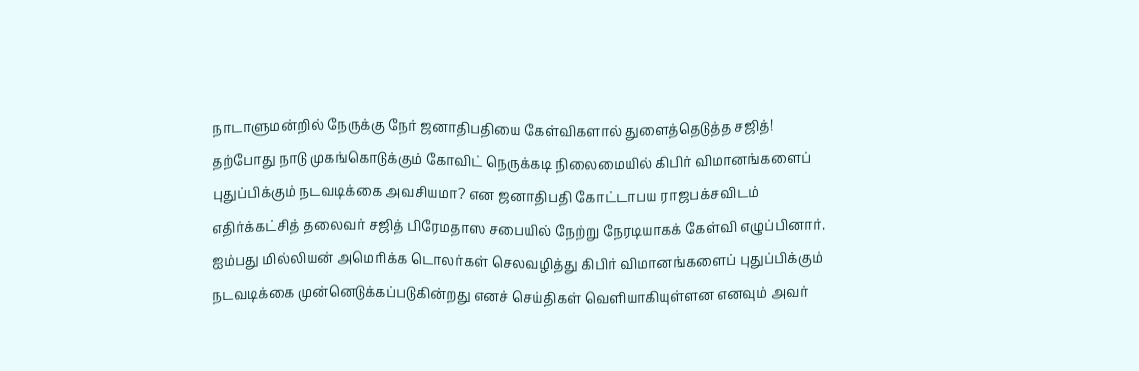நாடாளுமன்றில் நேருக்கு நேர் ஜனாதிபதியை கேள்விகளால் துளைத்தெடுத்த சஜித்!
தற்போது நாடு முகங்கொடுக்கும் கோவிட் நெருக்கடி நிலைமையில் கிபிர் விமானங்களைப் புதுப்பிக்கும் நடவடிக்கை அவசியமா? என ஜனாதிபதி கோட்டாபய ராஜபக்சவிடம் எதிர்க்கட்சித் தலைவர் சஜித் பிரேமதாஸ சபையில் நேற்று நேரடியாகக் கேள்வி எழுப்பினார்.
ஐம்பது மில்லியன் அமெரிக்க டொலர்கள் செலவழித்து கிபிர் விமானங்களைப் புதுப்பிக்கும் நடவடிக்கை முன்னெடுக்கப்படுகின்றது எனச் செய்திகள் வெளியாகியுள்ளன எனவும் அவர்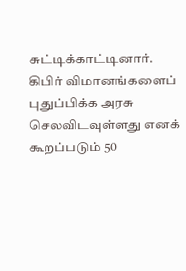சுட்டிக்காட்டினார்.
கிபிர் விமானங்களைப் புதுப்பிக்க அரசு செலவிடவுள்ளது எனக் கூறப்படும் 50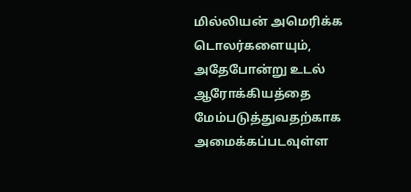மில்லியன் அமெரிக்க டொலர்களையும், அதேபோன்று உடல் ஆரோக்கியத்தை மேம்படுத்துவதற்காக அமைக்கப்படவுள்ள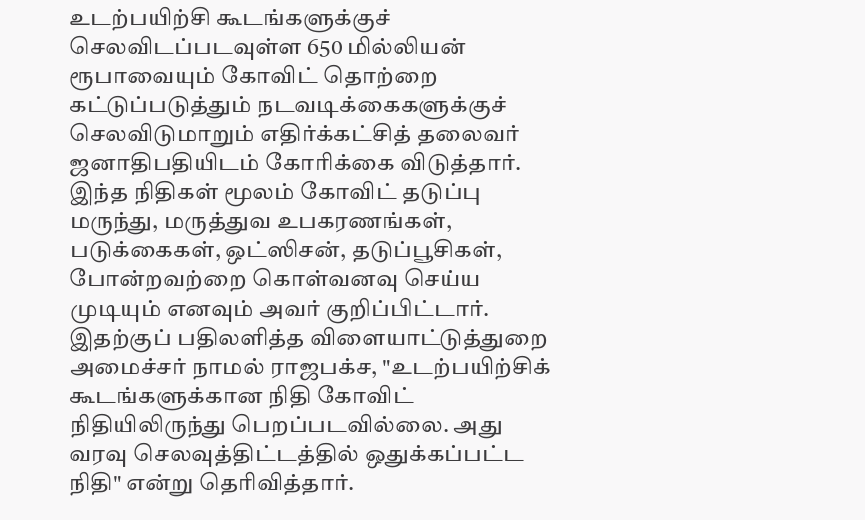உடற்பயிற்சி கூடங்களுக்குச் செலவிடப்படவுள்ள 650 மில்லியன் ரூபாவையும் கோவிட் தொற்றை கட்டுப்படுத்தும் நடவடிக்கைகளுக்குச் செலவிடுமாறும் எதிர்க்கட்சித் தலைவர் ஜனாதிபதியிடம் கோரிக்கை விடுத்தார்.
இந்த நிதிகள் மூலம் கோவிட் தடுப்பு மருந்து, மருத்துவ உபகரணங்கள், படுக்கைகள், ஒட்ஸிசன், தடுப்பூசிகள், போன்றவற்றை கொள்வனவு செய்ய முடியும் எனவும் அவர் குறிப்பிட்டார்.
இதற்குப் பதிலளித்த விளையாட்டுத்துறை அமைச்சர் நாமல் ராஜபக்ச, "உடற்பயிற்சிக் கூடங்களுக்கான நிதி கோவிட் நிதியிலிருந்து பெறப்படவில்லை. அது வரவு செலவுத்திட்டத்தில் ஒதுக்கப்பட்ட நிதி" என்று தெரிவித்தார்.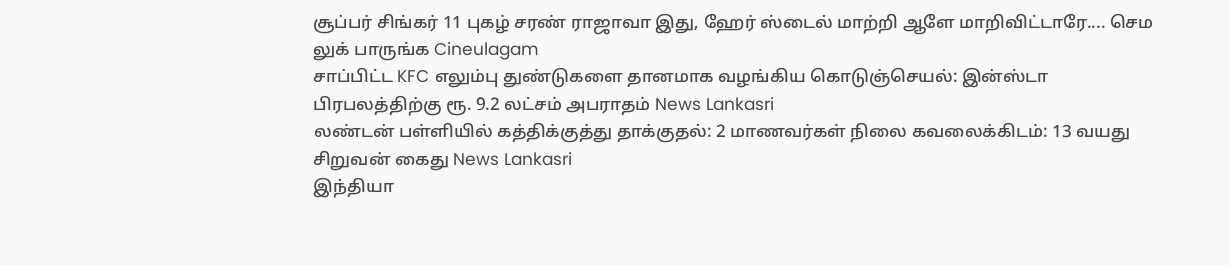சூப்பர் சிங்கர் 11 புகழ் சரண் ராஜாவா இது, ஹேர் ஸ்டைல் மாற்றி ஆளே மாறிவிட்டாரே.... செம லுக் பாருங்க Cineulagam
சாப்பிட்ட KFC எலும்பு துண்டுகளை தானமாக வழங்கிய கொடுஞ்செயல்: இன்ஸ்டா பிரபலத்திற்கு ரூ. 9.2 லட்சம் அபராதம் News Lankasri
லண்டன் பள்ளியில் கத்திக்குத்து தாக்குதல்: 2 மாணவர்கள் நிலை கவலைக்கிடம்: 13 வயது சிறுவன் கைது News Lankasri
இந்தியா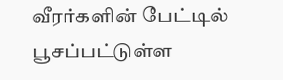வீரர்களின் பேட்டில் பூசப்பட்டுள்ள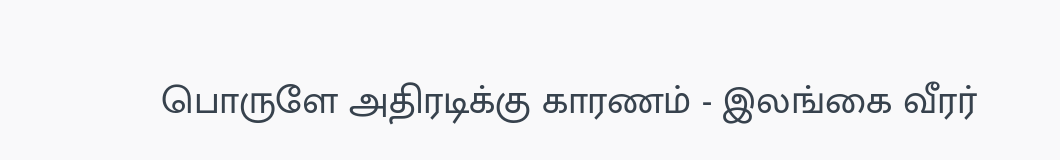பொருளே அதிரடிக்கு காரணம் - இலங்கை வீரர்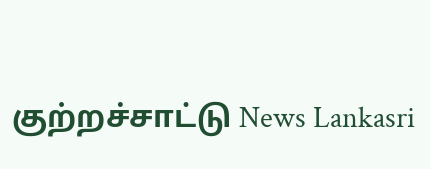குற்றச்சாட்டு News Lankasri